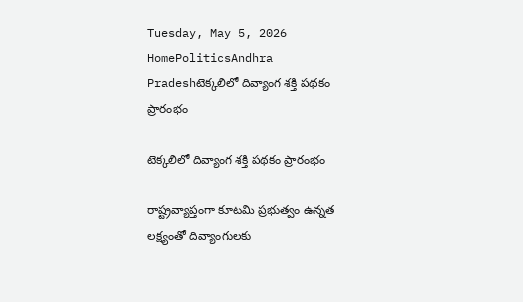Tuesday, May 5, 2026
HomePoliticsAndhra Pradeshటెక్కలిలో దివ్యాంగ శక్తి పథకం ప్రారంభం

టెక్కలిలో దివ్యాంగ శక్తి పథకం ప్రారంభం

రాష్ట్రవ్యాప్తంగా కూటమి ప్రభుత్వం ఉన్నత లక్ష్యంతో దివ్యాంగులకు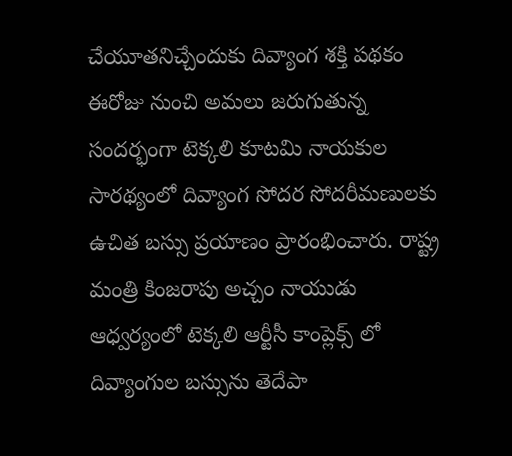చేయూతనిచ్చేందుకు దివ్యాంగ శక్తి పథకం ఈరోజు నుంచి అమలు జరుగుతున్న సందర్భంగా టెక్కలి కూటమి నాయకుల సారథ్యంలో దివ్యాంగ సోదర సోదరీమణులకు ఉచిత బస్సు ప్రయాణం ప్రారంభించారు. రాష్ట్ర మంత్రి కింజరాపు అచ్చం నాయుడు ఆధ్వర్యంలో టెక్కలి ఆర్టీసీ కాంప్లెక్స్ లో దివ్యాంగుల బస్సును తెదేపా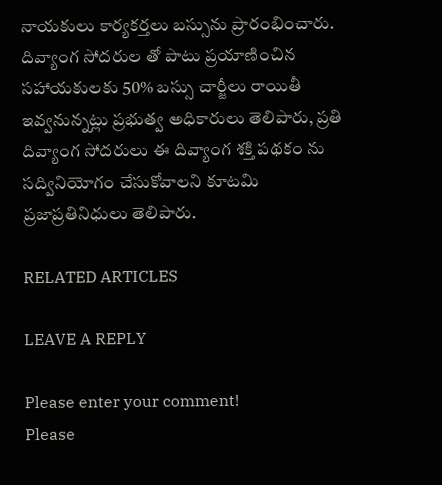నాయకులు కార్యకర్తలు బస్సును ప్రారంభించారు. దివ్యాంగ సోదరుల తో పాటు ప్రయాణించిన సహాయకులకు 50% బస్సు చార్జీలు రాయితీ ఇవ్వనున్నట్లు ప్రభుత్వ అధికారులు తెలిపారు, ప్రతి దివ్యాంగ సోదరులు ఈ దివ్యాంగ శక్తి పథకం ను సద్వినియోగం చేసుకోవాలని కూటమి ప్రజాప్రతినిధులు తెలిపారు.

RELATED ARTICLES

LEAVE A REPLY

Please enter your comment!
Please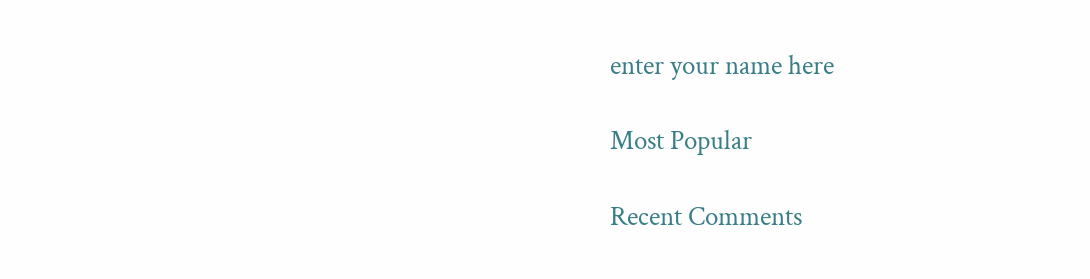enter your name here

Most Popular

Recent Comments